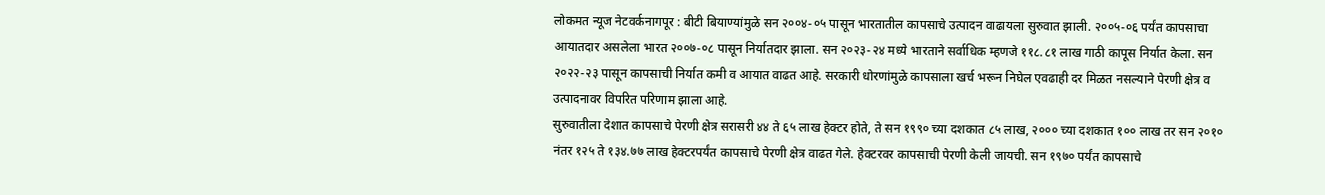लोकमत न्यूज नेटवर्कनागपूर : बीटी बियाण्यांमुळे सन २००४-०५ पासून भारतातील कापसाचे उत्पादन वाढायला सुरुवात झाली. २००५-०६ पर्यंत कापसाचा आयातदार असलेला भारत २००७-०८ पासून निर्यातदार झाला. सन २०२३-२४ मध्ये भारताने सर्वाधिक म्हणजे ११८.८१ लाख गाठी कापूस निर्यात केला. सन २०२२-२३ पासून कापसाची निर्यात कमी व आयात वाढत आहे. सरकारी धोरणांमुळे कापसाला खर्च भरून निघेल एवढाही दर मिळत नसल्याने पेरणी क्षेत्र व उत्पादनावर विपरित परिणाम झाला आहे.
सुरुवातीला देशात कापसाचे पेरणी क्षेत्र सरासरी ४४ ते ६५ लाख हेक्टर होते, ते सन १९९० च्या दशकात ८५ लाख, २००० च्या दशकात १०० लाख तर सन २०१० नंतर १२५ ते १३४.७७ लाख हेक्टरपर्यंत कापसाचे पेरणी क्षेत्र वाढत गेले. हेक्टरवर कापसाची पेरणी केली जायची. सन १९७० पर्यंत कापसाचे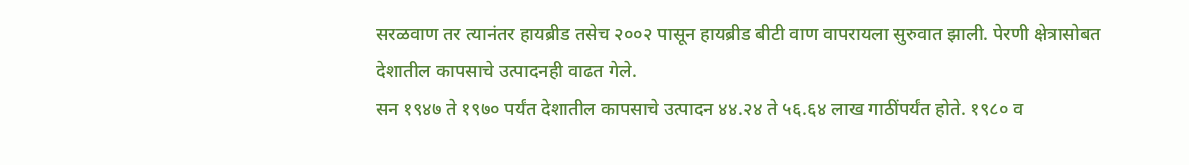सरळवाण तर त्यानंतर हायब्रीड तसेच २००२ पासून हायब्रीड बीटी वाण वापरायला सुरुवात झाली. पेरणी क्षेत्रासोबत देशातील कापसाचे उत्पादनही वाढत गेले.
सन १९४७ ते १९७० पर्यंत देशातील कापसाचे उत्पादन ४४.२४ ते ५६.६४ लाख गाठींपर्यंत होते. १९८० व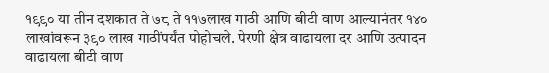१९९० या तीन दशकात ते ७८ ते ११७लाख गाठी आणि बीटी वाण आल्यानंतर १४० लाखांवरून ३९० लाख गाठींपर्यंत पोहोचले. पेरणी क्षेत्र वाढायला दर आणि उत्पादन वाढायला बीटी वाण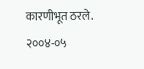कारणीभूत ठरले.
२००४-०५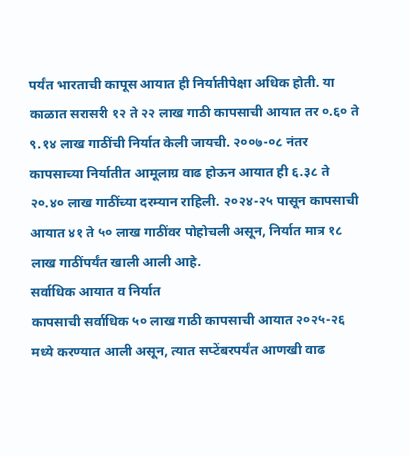पर्यंत भारताची कापूस आयात ही निर्यातीपेक्षा अधिक होती. या काळात सरासरी १२ ते २२ लाख गाठी कापसाची आयात तर ०.६० ते ९.१४ लाख गाठींची निर्यात केली जायची. २००७-०८ नंतर कापसाच्या निर्यातीत आमूलाग्र वाढ होऊन आयात ही ६.३८ ते २०.४० लाख गाठींच्या दरम्यान राहिली. २०२४-२५ पासून कापसाची आयात ४१ ते ५० लाख गाठींवर पोहोचली असून, निर्यात मात्र १८ लाख गाठींपर्यंत खाली आली आहे.
सर्वाधिक आयात व निर्यात
कापसाची सर्वाधिक ५० लाख गाठी कापसाची आयात २०२५-२६ मध्ये करण्यात आली असून, त्यात सप्टेंबरपर्यंत आणखी वाढ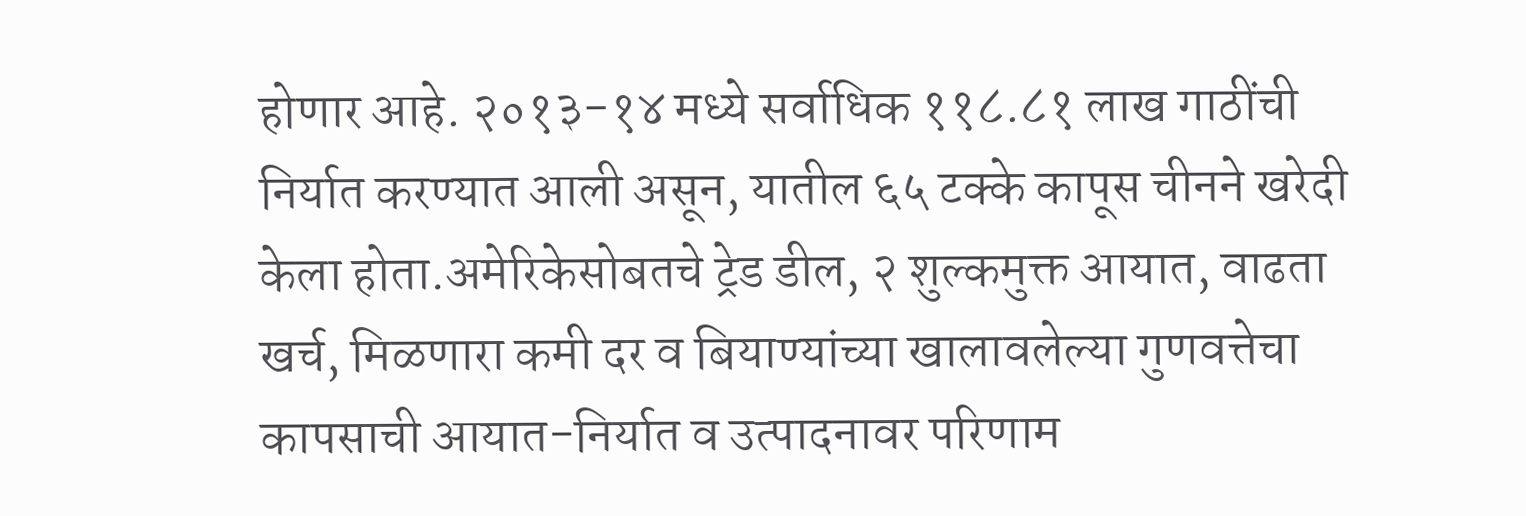होणार आहे. २०१३-१४ मध्ये सर्वाधिक ११८.८१ लाख गाठींची निर्यात करण्यात आली असून, यातील ६५ टक्के कापूस चीनने खरेदी केला होता.अमेरिकेसोबतचे ट्रेड डील, २ शुल्कमुक्त आयात, वाढता खर्च, मिळणारा कमी दर व बियाण्यांच्या खालावलेल्या गुणवत्तेचा कापसाची आयात-निर्यात व उत्पादनावर परिणाम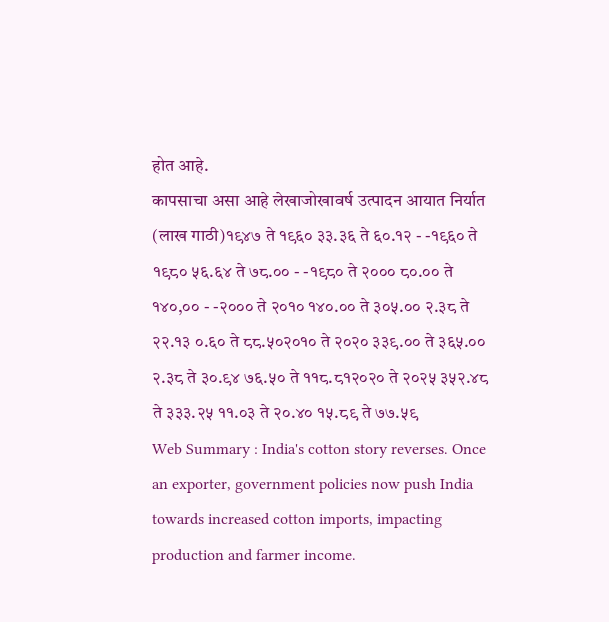होत आहे.
कापसाचा असा आहे लेखाजोखावर्ष उत्पादन आयात निर्यात (लाख गाठी)१९४७ ते १९६० ३३.३६ ते ६०.१२ - -१९६० ते १९८० ५६.६४ ते ७८.०० - -१९८० ते २००० ८०.०० ते १४०,०० - -२००० ते २०१० १४०.०० ते ३०५.०० २.३८ ते २२.१३ ०.६० ते ८८.५०२०१० ते २०२० ३३९.०० ते ३६५.०० २.३८ ते ३०.९४ ७६.५० ते ११८.८१२०२० ते २०२५ ३५२.४८ ते ३३३.२५ ११.०३ ते २०.४० १५.८९ ते ७७.५९
Web Summary : India's cotton story reverses. Once an exporter, government policies now push India towards increased cotton imports, impacting production and farmer income.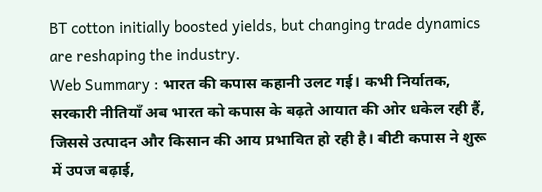BT cotton initially boosted yields, but changing trade dynamics are reshaping the industry.
Web Summary : भारत की कपास कहानी उलट गई। कभी निर्यातक, सरकारी नीतियाँ अब भारत को कपास के बढ़ते आयात की ओर धकेल रही हैं, जिससे उत्पादन और किसान की आय प्रभावित हो रही है। बीटी कपास ने शुरू में उपज बढ़ाई,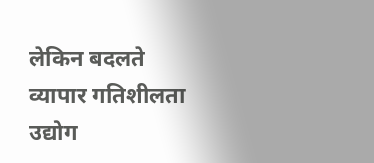लेकिन बदलते व्यापार गतिशीलता उद्योग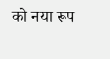को नया रूप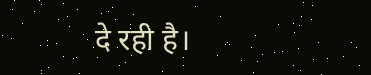दे रही है।